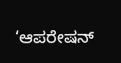‘ಆಪರೇಷನ್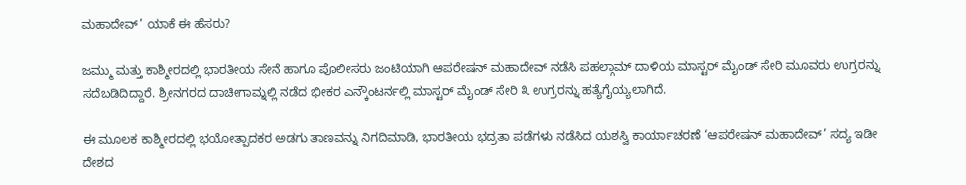ಮಹಾದೇವ್’ ಯಾಕೆ ಈ ಹೆಸರು?

ಜಮ್ಮು ಮತ್ತು ಕಾಶ್ಮೀರದಲ್ಲಿ ಭಾರತೀಯ ಸೇನೆ ಹಾಗೂ ಪೊಲೀಸರು ಜಂಟಿಯಾಗಿ ಆಪರೇಷನ್ ಮಹಾದೇವ್ ನಡೆಸಿ ಪಹಲ್ಗಾಮ್ ದಾಳಿಯ ಮಾಸ್ಟರ್ ಮೈಂಡ್ ಸೇರಿ ಮೂವರು ಉಗ್ರರನ್ನು ಸದೆಬಡಿದಿದ್ದಾರೆ. ಶ್ರೀನಗರದ ದಾಚೀಗಾಮ್ನಲ್ಲಿ ನಡೆದ ಭೀಕರ ಎನ್ಕೌಂಟರ್ನಲ್ಲಿ ಮಾಸ್ಟರ್ ಮೈಂಡ್ ಸೇರಿ ೩ ಉಗ್ರರನ್ನು ಹತ್ಯೆಗೈಯ್ಯಲಾಗಿದೆ.

ಈ ಮೂಲಕ ಕಾಶ್ಮೀರದಲ್ಲಿ ಭಯೋತ್ಪಾದಕರ ಅಡಗು ತಾಣವನ್ನು ನಿಗದಿಮಾಡಿ, ಭಾರತೀಯ ಭದ್ರತಾ ಪಡೆಗಳು ನಡೆಸಿದ ಯಶಸ್ವಿ ಕಾರ್ಯಾಚರಣೆ ‘ಆಪರೇಷನ್ ಮಹಾದೇವ್’ ಸದ್ಯ ಇಡೀ ದೇಶದ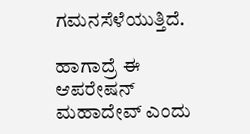ಗಮನಸೆಳೆಯುತ್ತಿದೆ.

ಹಾಗಾದ್ರೆ ಈ ಆಪರೇಷನ್ ಮಹಾದೇವ್ ಎಂದು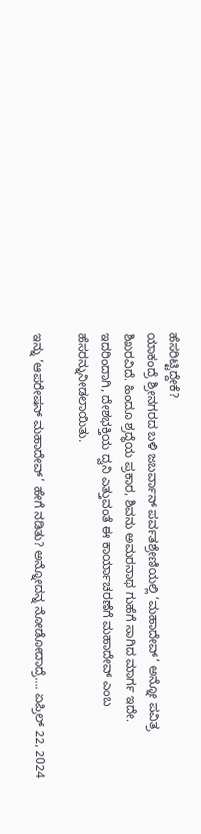ಹೆಸರಿಟ್ಟಿದ್ದೇಕೆ?
ಯಾಕಂದ್ರೆ ಶ್ರೀನಗರದ ಬಳಿ ಜಬರ್ವಾನ್ ಪರ್ವತಶ್ರೇಣಿಯಲ್ಲಿ ‘ಮಹಾದೇವ್’ ಅನ್ನೋ ಪವಿತ್ರ ಶಿಖರವಿದೆ. ಹಿಂದೂ ಶ್ರದ್ಧೆಯ ಪ್ರಕಾರ, ಶಿವನು ಅಮರನಾಥ ಗುಹೆಗೆ ಸಾಗಿದ ಮಾರ್ಗ ಇದೇ. ಇದರಿಂದಾಗಿ, ದೇಶಭಕ್ತಿಯ ದ್ವನಿ ಎತ್ತುವಂತೆ ಈ ಕಾರ್ಯಾಚರಣೆಗೆ ಮಹಾದೇವ್ ಎಂಬ ಹೆಸರನ್ನುನೀಡಲಾಯಿತು.

ಇನ್ನು ‘ಆಪರೇಷನ್ ಮಹಾದೇವ್’ ಹೇಗೆ ನಡಿತು? ಅನ್ನೋದನ್ನ ನೋಡೋದಾದ್ರೆ…. ಏಪ್ರಿಲ್ 22, 2024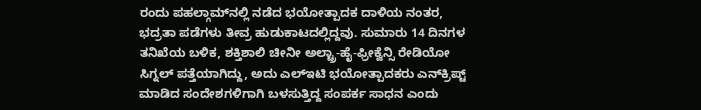ರಂದು ಪಹಲ್ಗಾಮ್‌ನಲ್ಲಿ ನಡೆದ ಭಯೋತ್ಪಾದಕ ದಾಳಿಯ ನಂತರ, ಭದ್ರತಾ ಪಡೆಗಳು ತೀವ್ರ ಹುಡುಕಾಟದಲ್ಲಿದ್ದವು. ಸುಮಾರು 14 ದಿನಗಳ ತನಿಖೆಯ ಬಳಿಕ, ಶಕ್ತಿಶಾಲಿ ಚೀನೀ ಅಲ್ಟ್ರಾ-ಹೈ-ಫ್ರೀಕ್ವೆನ್ಸಿ ರೇಡಿಯೋ ಸಿಗ್ನಲ್ ಪತ್ತೆಯಾಗಿದ್ದು, ಅದು ಎಲ್‌ಇಟಿ ಭಯೋತ್ಪಾದಕರು ಎನ್‌ಕ್ರಿಪ್ಟ್ ಮಾಡಿದ ಸಂದೇಶಗಳಿಗಾಗಿ ಬಳಸುತ್ತಿದ್ದ ಸಂಪರ್ಕ ಸಾಧನ ಎಂದು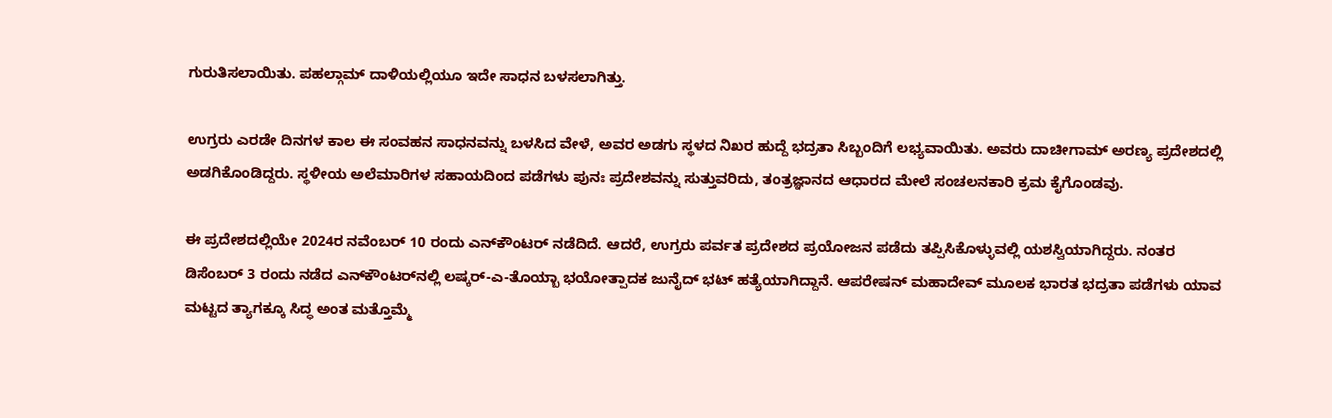ಗುರುತಿಸಲಾಯಿತು. ಪಹಲ್ಗಾಮ್ ದಾಳಿಯಲ್ಲಿಯೂ ಇದೇ ಸಾಧನ ಬಳಸಲಾಗಿತ್ತು.

ಉಗ್ರರು ಎರಡೇ ದಿನಗಳ ಕಾಲ ಈ ಸಂವಹನ ಸಾಧನವನ್ನು ಬಳಸಿದ ವೇಳೆ, ಅವರ ಅಡಗು ಸ್ಥಳದ ನಿಖರ ಹುದ್ದೆ ಭದ್ರತಾ ಸಿಬ್ಬಂದಿಗೆ ಲಭ್ಯವಾಯಿತು. ಅವರು ದಾಚೀಗಾಮ್ ಅರಣ್ಯ ಪ್ರದೇಶದಲ್ಲಿ ಅಡಗಿಕೊಂಡಿದ್ದರು. ಸ್ಥಳೀಯ ಅಲೆಮಾರಿಗಳ ಸಹಾಯದಿಂದ ಪಡೆಗಳು ಪುನಃ ಪ್ರದೇಶವನ್ನು ಸುತ್ತುವರಿದು, ತಂತ್ರಜ್ಞಾನದ ಆಧಾರದ ಮೇಲೆ ಸಂಚಲನಕಾರಿ ಕ್ರಮ ಕೈಗೊಂಡವು.

ಈ ಪ್ರದೇಶದಲ್ಲಿಯೇ 2024ರ ನವೆಂಬರ್ 10 ರಂದು ಎನ್‌ಕೌಂಟರ್ ನಡೆದಿದೆ. ಆದರೆ, ಉಗ್ರರು ಪರ್ವತ ಪ್ರದೇಶದ ಪ್ರಯೋಜನ ಪಡೆದು ತಪ್ಪಿಸಿಕೊಳ್ಳುವಲ್ಲಿ ಯಶಸ್ವಿಯಾಗಿದ್ದರು. ನಂತರ ಡಿಸೆಂಬರ್ 3 ರಂದು ನಡೆದ ಎನ್‌ಕೌಂಟರ್‌ನಲ್ಲಿ ಲಷ್ಕರ್-ಎ-ತೊಯ್ಬಾ ಭಯೋತ್ಪಾದಕ ಜುನೈದ್ ಭಟ್ ಹತ್ಯೆಯಾಗಿದ್ದಾನೆ. ಆಪರೇಷನ್ ಮಹಾದೇವ್‌ ಮೂಲಕ ಭಾರತ ಭದ್ರತಾ ಪಡೆಗಳು ಯಾವ ಮಟ್ಟದ ತ್ಯಾಗಕ್ಕೂ ಸಿದ್ಧ ಅಂತ ಮತ್ತೊಮ್ಮೆ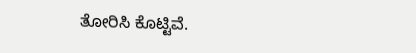ತೋರಿಸಿ ಕೊಟ್ಟಿವೆ.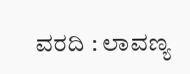ವರದಿ : ಲಾವಣ್ಯ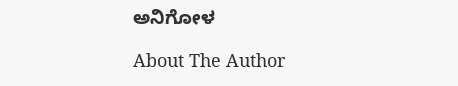ಅನಿಗೋಳ

About The Author